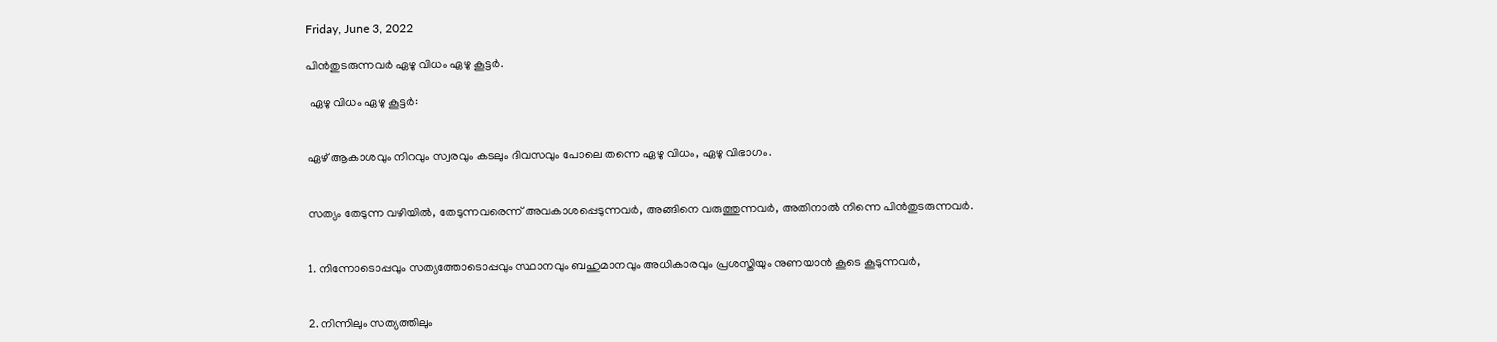Friday, June 3, 2022

പിന്‍തുടരുന്നവർ ഏഴു വിധം ഏഴു കൂട്ടർ.

 ഏഴു വിധം ഏഴു കൂട്ടര്‍:


ഏഴ് ആകാശവും നിറവും സ്വരവും കടലും ദിവസവും പോലെ തന്നെ ഏഴു വിധം, ഏഴു വിഭാഗം.


സത്യം തേടുന്ന വഴിയില്‍, തേടുന്നവരെന്ന് അവകാശപ്പെടുന്നവർ, അങ്ങിനെ വരുത്തുന്നവർ, അതിനാല്‍ നിന്നെ പിന്‍തുടരുന്നവർ.


1. നിന്നോടൊപ്പവും സത്യത്തോടൊപ്പവും സ്ഥാനവും ബഹുമാനവും അധികാരവും പ്രശസ്തിയും നുണയാന്‍ കൂടെ കൂടുന്നവർ,


2. നിന്നിലും സത്യത്തിലും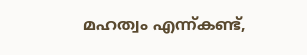മഹത്വം എന്ന്കണ്ട്,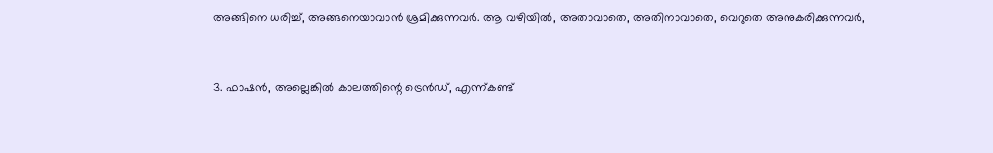അങ്ങിനെ ധരിച്ച്, അങ്ങനെയാവാന്‍ ശ്രമിക്കുന്നവര്‍. ആ വഴിയില്‍, അതാവാതെ, അതിനാവാതെ, വെറുതെ അനുകരിക്കുന്നവർ,


3. ഫാഷന്‍, അല്ലെങ്കിൽ കാലത്തിന്റെ ട്രെന്‍ഡ്, എന്ന്കണ്ട്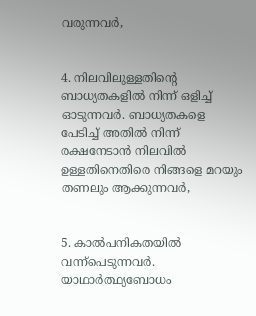വരുന്നവർ,


4. നിലവിലുള്ളതിന്റെ ബാധ്യതകളില്‍ നിന്ന് ഒളിച്ച് ഓടുന്നവർ. ബാധ്യതകളെ പേടിച്ച് അതിൽ നിന്ന് രക്ഷനേടാൻ നിലവില്‍ ഉള്ളതിനെതിരെ നിങ്ങളെ മറയും തണലും ആക്കുന്നവർ,


5. കാല്‍പനികതയില്‍ വന്ന്പെടുന്നവർ. യാഥാര്‍ത്ഥ്യബോധം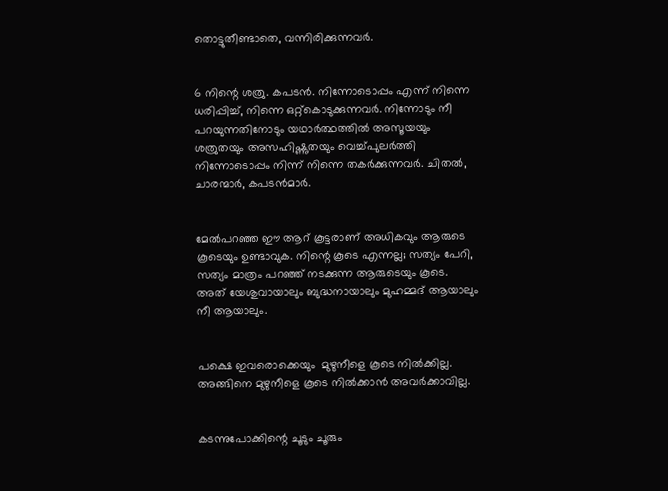തൊട്ടുതീണ്ടാതെ, വന്നിരിക്കുന്നവർ.


6 നിന്റെ ശത്രു. കപടന്‍. നിന്നോടൊപ്പം എന്ന് നിന്നെ ധരിപ്പിച്ച്, നിന്നെ ഒറ്റ്കൊടുക്കുന്നവർ. നിന്നോടും നീ പറയുന്നതിനോടും യഥാര്‍ത്ഥത്തില്‍ അസൂയയും ശത്രുതയും അസഹിഷ്ണുതയും വെച്ച്പുലര്‍ത്തി നിന്നോടൊപ്പം നിന്ന് നിന്നെ തകര്‍ക്കുന്നവർ. ചിതല്‍, ചാരന്മാര്‍, കപടന്‍മാര്‍.


മേല്‍പറഞ്ഞ ഈ ആറ് കൂട്ടരാണ് അധികവും ആരുടെ കൂടെയും ഉണ്ടാവുക. നിന്റെ കൂടെ എന്നല്ല; സത്യം പേറി, സത്യം മാത്രം പറഞ്ഞ്‌ നടക്കുന്ന ആരുടെയും കൂടെ. അത് യേശുവായാലും ബുദ്ധനായാലും മുഹമ്മദ് ആയാലും നീ ആയാലും.


പക്ഷെ ഇവരൊക്കെയും  മുഴുനീളെ കൂടെ നില്‍ക്കില്ല. അങ്ങിനെ മുഴുനീളെ കൂടെ നിൽക്കാൻ അവര്‍ക്കാവില്ല.


കടന്നുപോക്കിന്റെ ചൂടും ചൂരും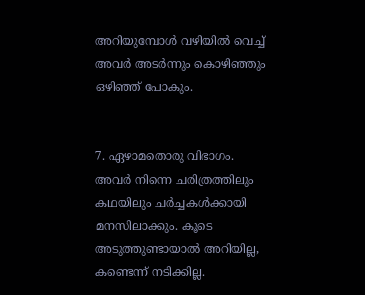അറിയുമ്പോൾ വഴിയില്‍ വെച്ച് അവർ അടര്‍ന്നും കൊഴിഞ്ഞും ഒഴിഞ്ഞ് പോകും.


7. ഏഴാമതൊരു വിഭാഗം. അവർ നിന്നെ ചരിത്രത്തിലും കഥയിലും ചർച്ചകൾക്കായി മനസിലാക്കും. കൂടെ അടുത്തുണ്ടായാല്‍ അറിയില്ല, കണ്ടെന്ന് നടിക്കില്ല.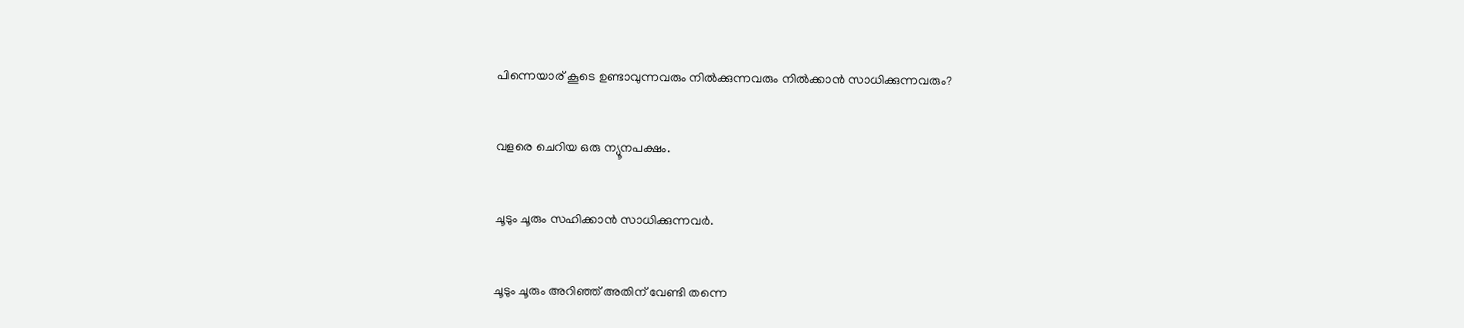പിന്നെയാര് കൂടെ ഉണ്ടാവുന്നവരും നില്‍ക്കുന്നവരും നിൽക്കാൻ സാധിക്കുന്നവരും?


വളരെ ചെറിയ ഒരു ന്യൂനപക്ഷം.


ചൂടും ചൂരും സഹിക്കാൻ സാധിക്കുന്നവർ.


ചൂടും ചൂരും അറിഞ്ഞ് അതിന്‌ വേണ്ടി തന്നെ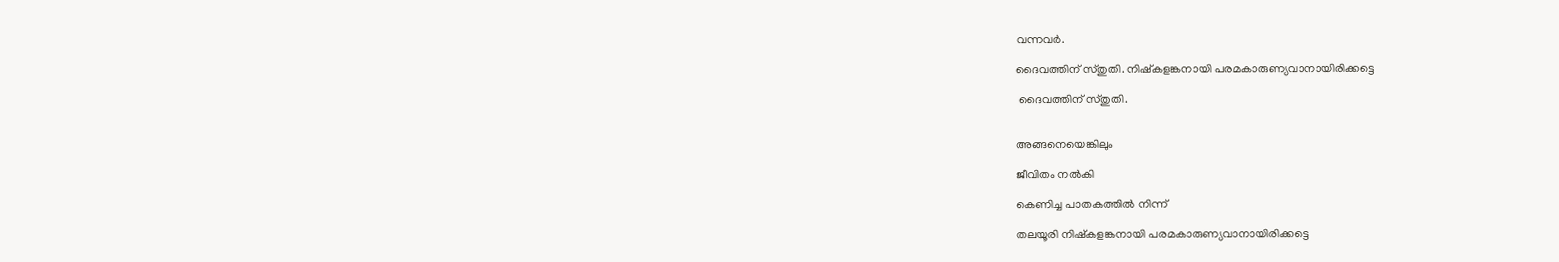വന്നവർ.

ദൈവത്തിന് സ്തുതി. നിഷ്കളങ്കനായി പരമകാരുണ്യവാനായിരിക്കട്ടെ

 ദൈവത്തിന് സ്തുതി.


അങ്ങനെയെങ്കിലും

ജീവിതം നല്‍കി

കെണിച്ച പാതകത്തില്‍ നിന്ന്

തലയൂരി നിഷ്കളങ്കനായി പരമകാരുണ്യവാനായിരിക്കട്ടെ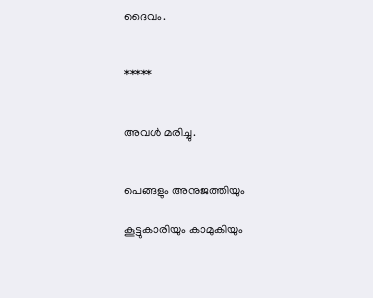ദൈവം.


*****


അവൾ മരിച്ചു.


പെങ്ങളും അനുജത്തിയും

കൂട്ടുകാരിയും കാമുകിയും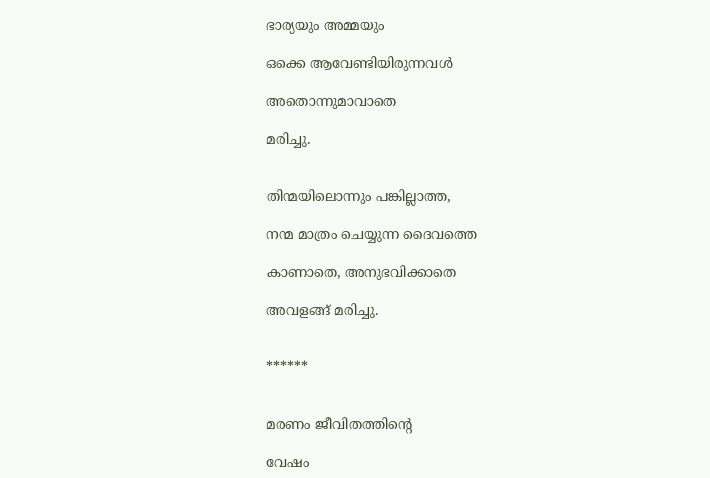ഭാര്യയും അമ്മയും

ഒക്കെ ആവേണ്ടിയിരുന്നവള്‍

അതൊന്നുമാവാതെ

മരിച്ചു.


തിന്മയിലൊന്നും പങ്കില്ലാത്ത,

നന്മ മാത്രം ചെയ്യുന്ന ദൈവത്തെ

കാണാതെ, അനുഭവിക്കാതെ

അവളങ്ങ് മരിച്ചു.


******


മരണം ജീവിതത്തിന്റെ

വേഷം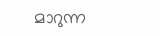മാറുന്ന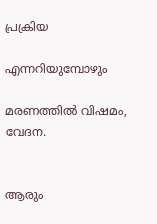പ്രക്രിയ

എന്നറിയുമ്പോഴും

മരണത്തില്‍ വിഷമം, വേദന.


ആരും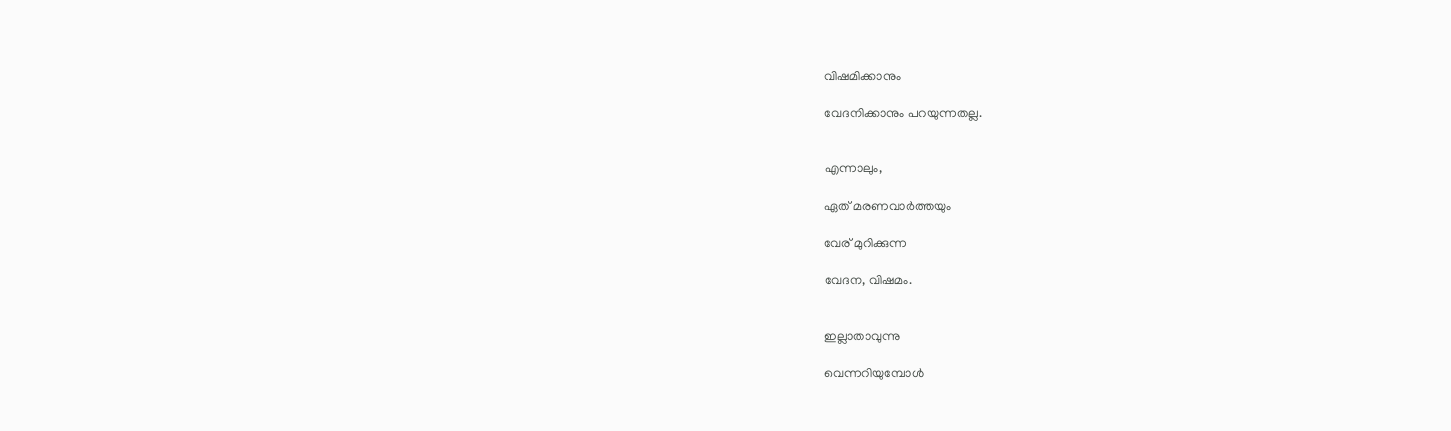വിഷമിക്കാനും

വേദനിക്കാനും പറയുന്നതല്ല.


എന്നാലും,

ഏത് മരണവാര്‍ത്തയും

വേര് മുറിക്കുന്ന

വേദന, വിഷമം.


ഇല്ലാതാവുന്നു

വെന്നറിയുമ്പോള്‍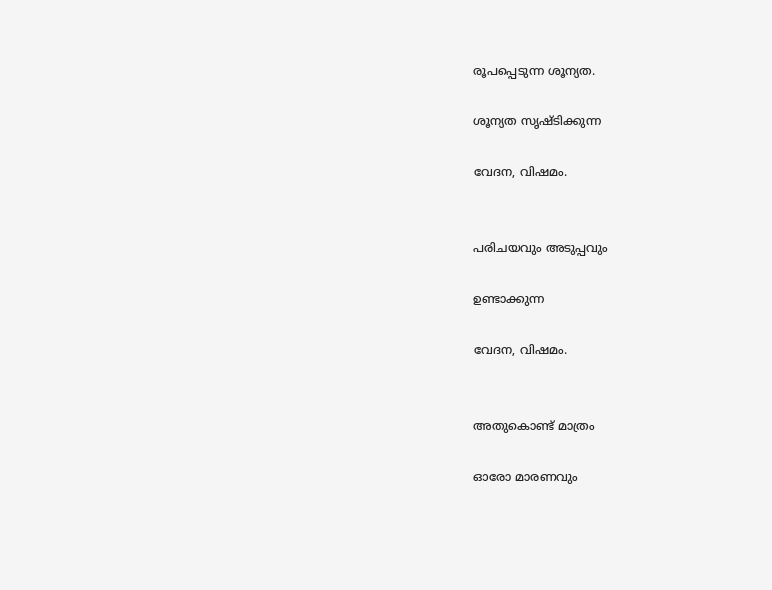രൂപപ്പെടുന്ന ശൂന്യത.

ശൂന്യത സൃഷ്ടിക്കുന്ന

വേദന, വിഷമം.


പരിചയവും അടുപ്പവും

ഉണ്ടാക്കുന്ന

വേദന, വിഷമം.


അതുകൊണ്ട്‌ മാത്രം

ഓരോ മാരണവും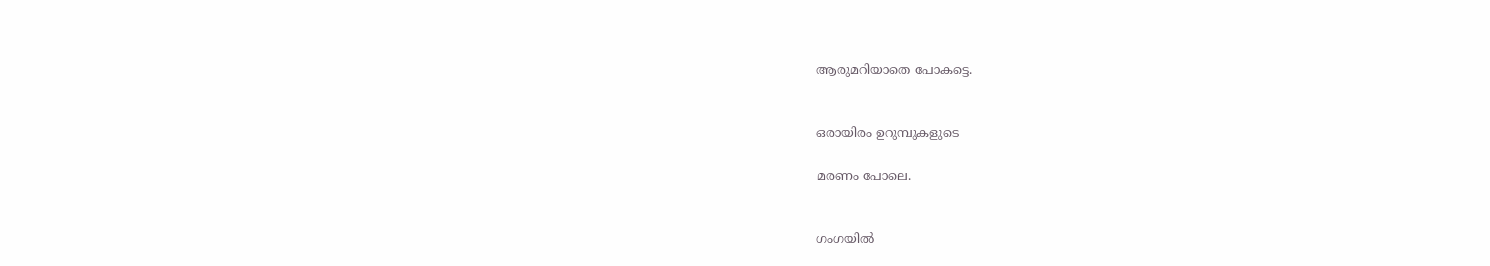ആരുമറിയാതെ പോകട്ടെ.


ഒരായിരം ഉറുമ്പുകളുടെ

മരണം പോലെ.


ഗംഗയിൽ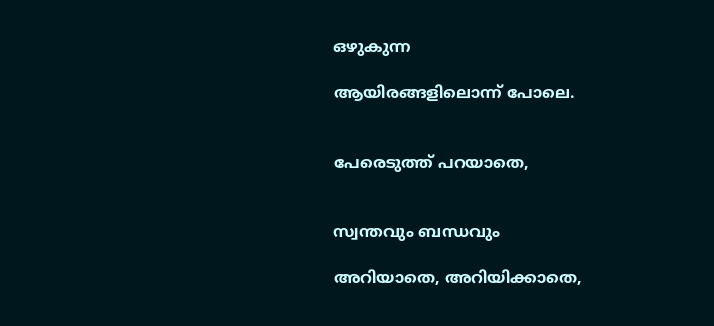ഒഴുകുന്ന

ആയിരങ്ങളിലൊന്ന് പോലെ.


പേരെടുത്ത് പറയാതെ,


സ്വന്തവും ബന്ധവും

അറിയാതെ, അറിയിക്കാതെ,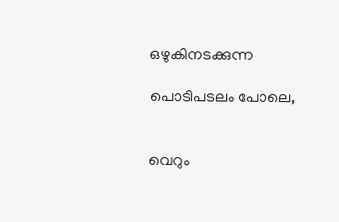ഒഴുകിനടക്കുന്ന

പൊടിപടലം പോലെ,


വെറും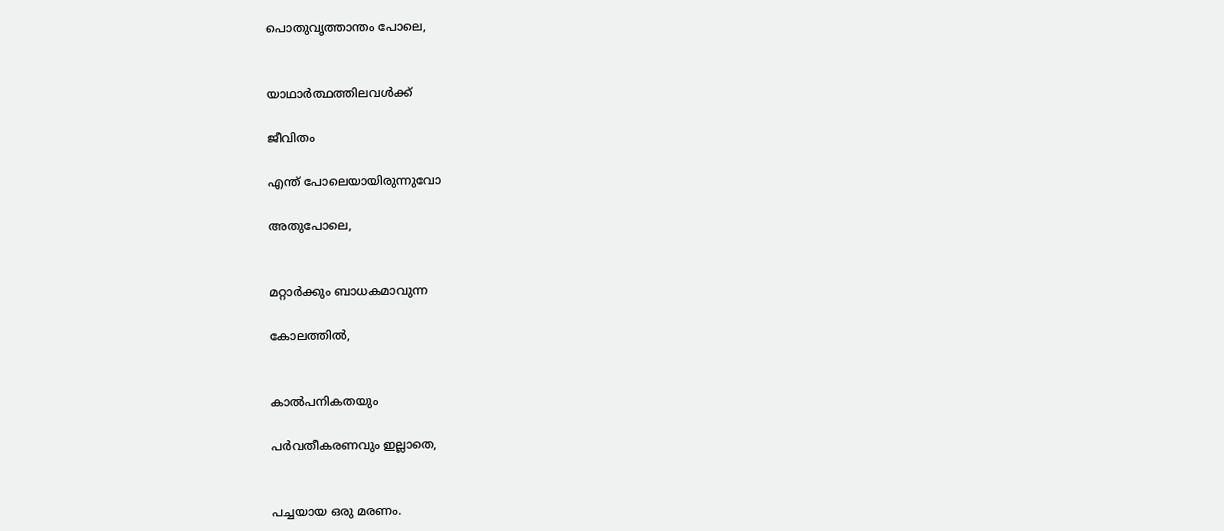പൊതുവൃത്താന്തം പോലെ,


യാഥാര്‍ത്ഥത്തിലവള്‍ക്ക്

ജീവിതം

എന്ത് പോലെയായിരുന്നുവോ

അതുപോലെ,


മറ്റാര്‍ക്കും ബാധകമാവുന്ന

കോലത്തില്‍,


കാല്‍പനികതയും

പർവതീകരണവും ഇല്ലാതെ,


പച്ചയായ ഒരു മരണം.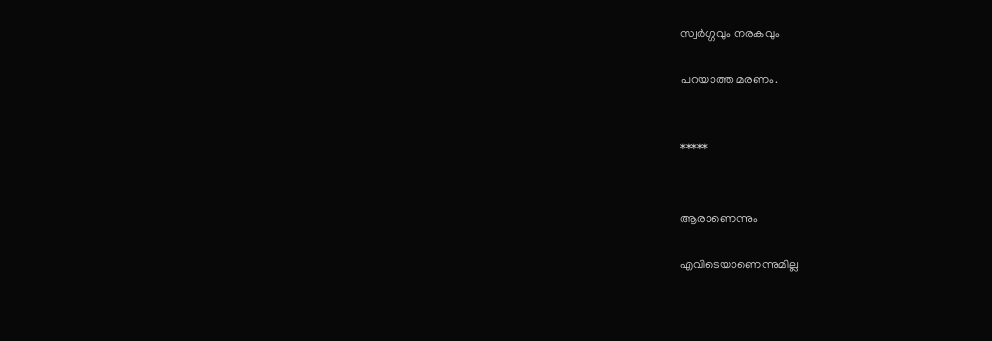സ്വര്‍ഗ്ഗവും നരകവും

പറയാത്ത മരണം.


*****


ആരാണെന്നും

എവിടെയാണെന്നുമില്ല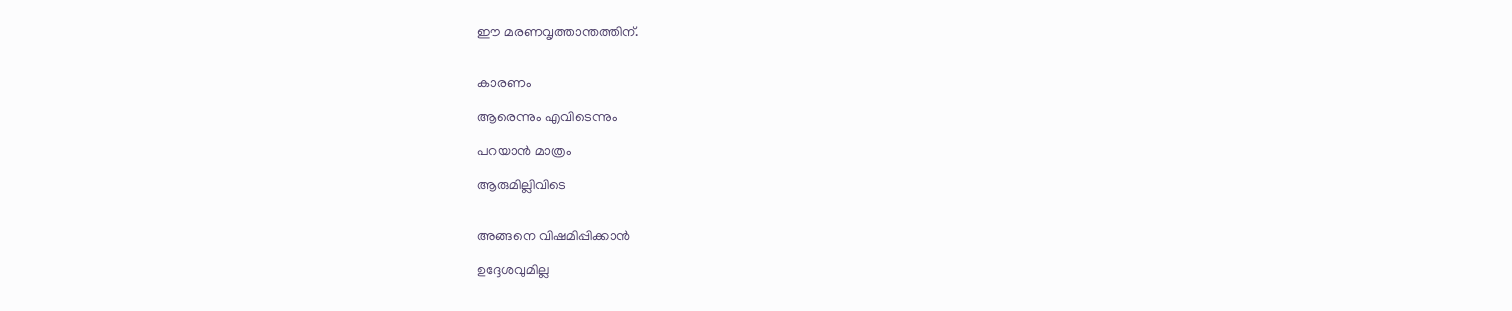ഈ മരണവൃത്താന്തത്തിന്.


കാരണം

ആരെന്നും എവിടെന്നും

പറയാൻ മാത്രം

ആരുമില്ലിവിടെ


അങ്ങനെ വിഷമിപ്പിക്കാന്‍

ഉദ്ദേശവുമില്ല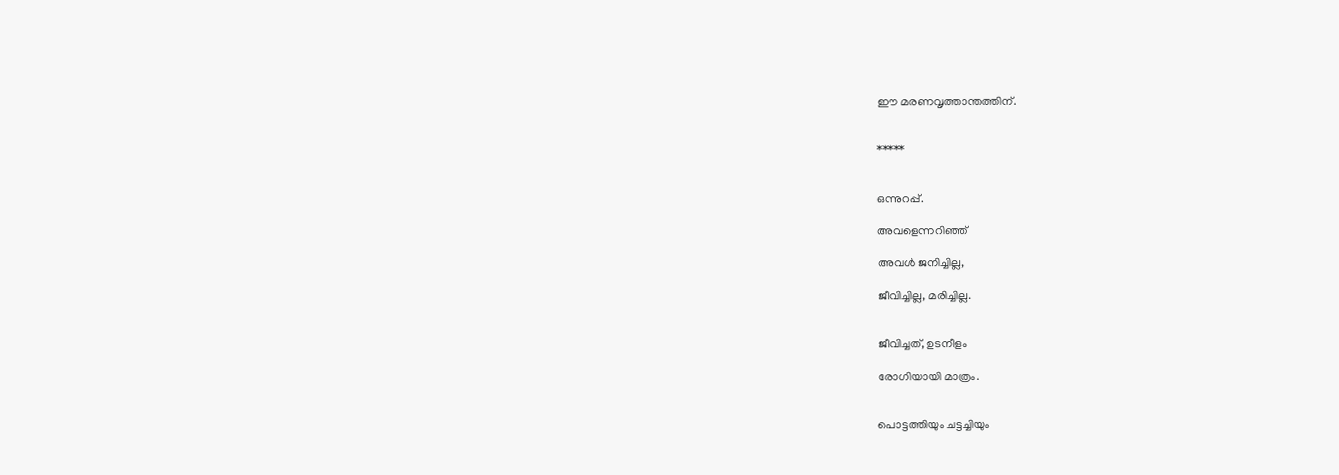ഈ മരണവൃത്താന്തത്തിന്.


*****


ഒന്നുറപ്പ്.

അവളെന്നറിഞ്ഞ്

അവൾ ജനിച്ചില്ല,

ജീവിച്ചില്ല, മരിച്ചില്ല.


ജീവിച്ചത്, ഉടനീളം

രോഗിയായി മാത്രം.


പൊട്ടത്തിയും ചട്ടച്ചിയും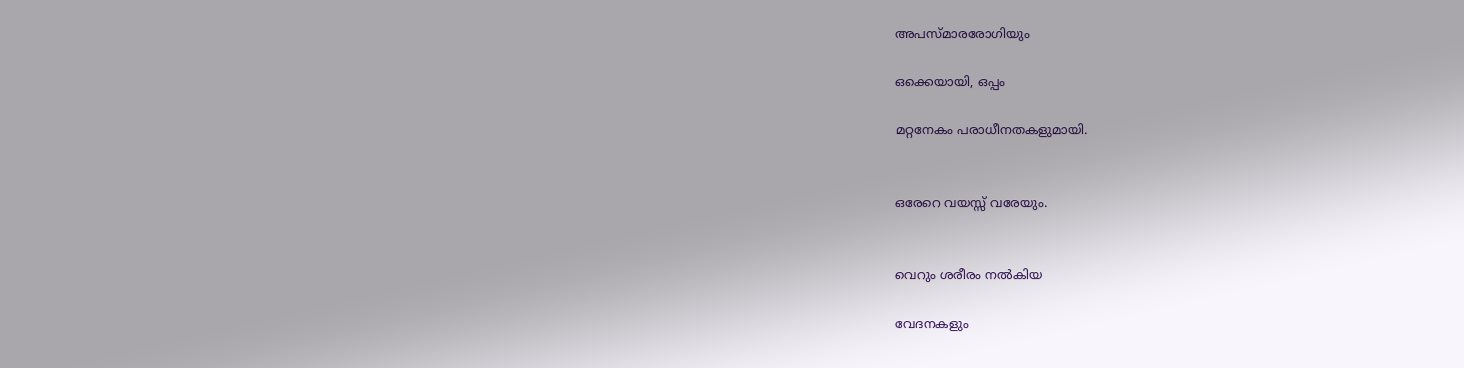അപസ്മാരരോഗിയും

ഒക്കെയായി, ഒപ്പം

മറ്റനേകം പരാധീനതകളുമായി.


ഒരേറെ വയസ്സ് വരേയും.


വെറും ശരീരം നല്‍കിയ

വേദനകളും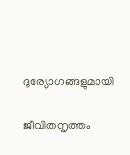ദുര്യോഗങ്ങളുമായി

ജീവിതനൃത്തം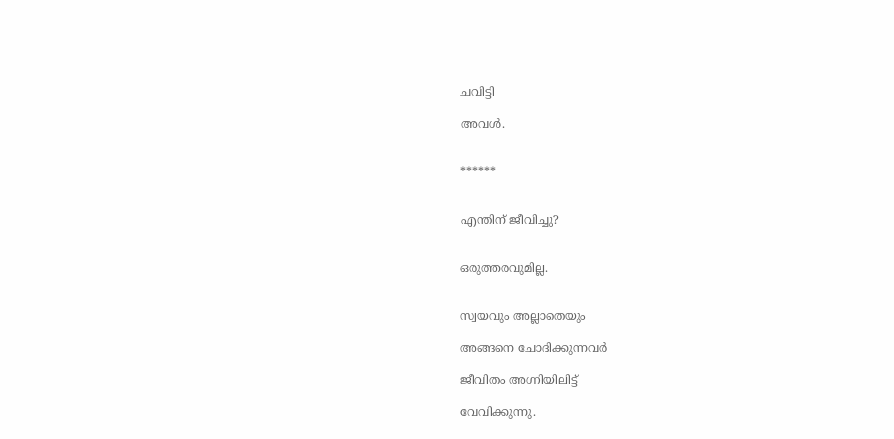ചവിട്ടി

അവൾ.


******


എന്തിന്‌ ജീവിച്ചു?


ഒരുത്തരവുമില്ല.


സ്വയവും അല്ലാതെയും

അങ്ങനെ ചോദിക്കുന്നവർ

ജീവിതം അഗ്നിയിലിട്ട്

വേവിക്കുന്നു.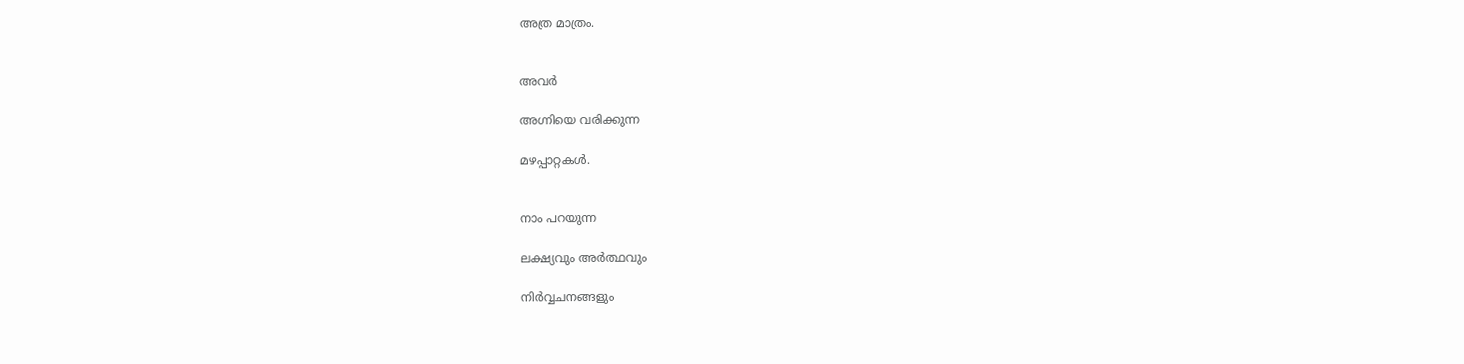അത്ര മാത്രം.


അവർ

അഗ്നിയെ വരിക്കുന്ന

മഴപ്പാറ്റകള്‍.


നാം പറയുന്ന

ലക്ഷ്യവും അര്‍ത്ഥവും

നിര്‍വ്വചനങ്ങളും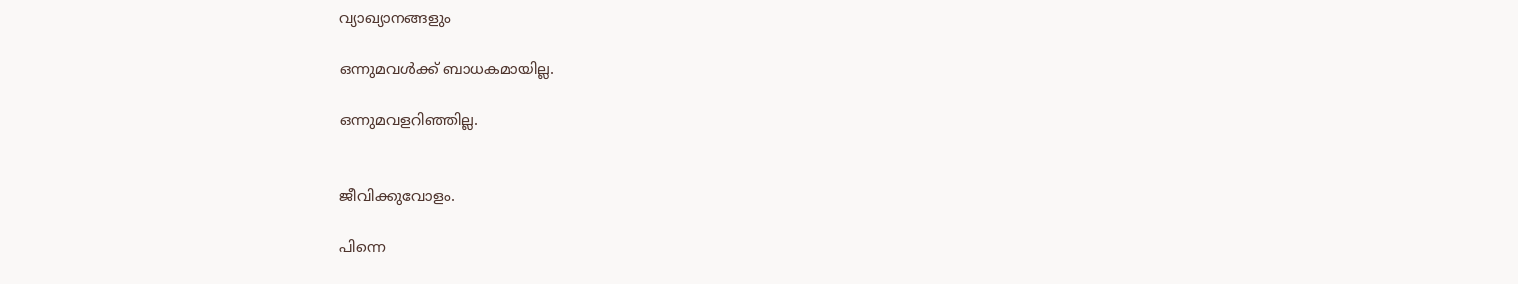വ്യാഖ്യാനങ്ങളും

ഒന്നുമവള്‍ക്ക് ബാധകമായില്ല.

ഒന്നുമവളറിഞ്ഞില്ല.


ജീവിക്കുവോളം.

പിന്നെ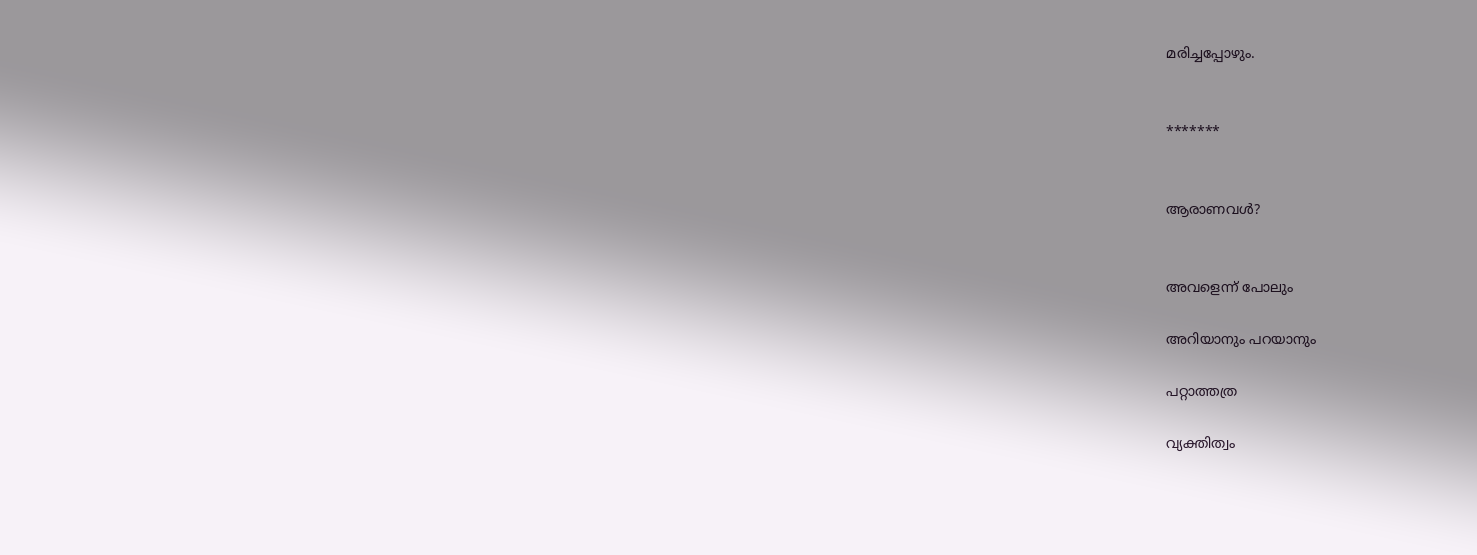മരിച്ചപ്പോഴും.


*******


ആരാണവൾ?


അവളെന്ന് പോലും

അറിയാനും പറയാനും

പറ്റാത്തത്ര

വ്യക്തിത്വം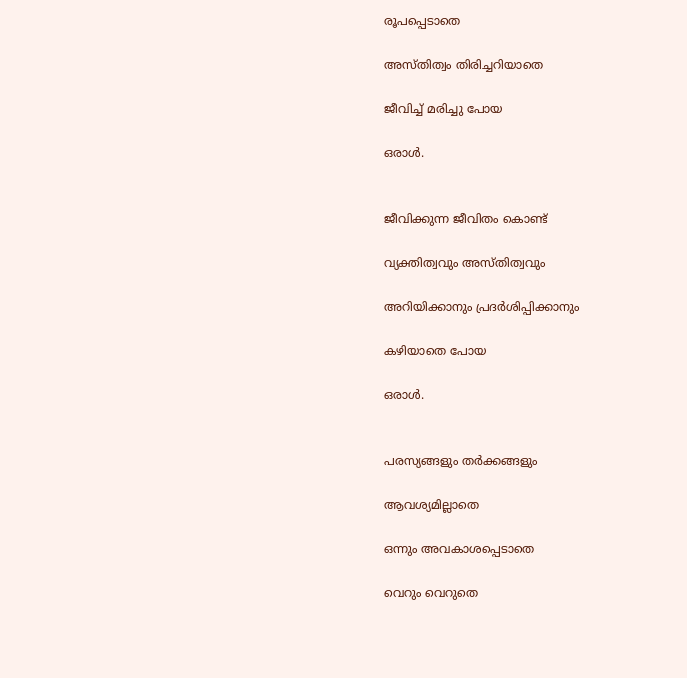രൂപപ്പെടാതെ

അസ്തിത്വം തിരിച്ചറിയാതെ

ജീവിച്ച് മരിച്ചു പോയ

ഒരാൾ.


ജീവിക്കുന്ന ജീവിതം കൊണ്ട്‌

വ്യക്തിത്വവും അസ്തിത്വവും

അറിയിക്കാനും പ്രദര്‍ശിപ്പിക്കാനും

കഴിയാതെ പോയ

ഒരാൾ.


പരസ്യങ്ങളും തര്‍ക്കങ്ങളും

ആവശ്യമില്ലാതെ

ഒന്നും അവകാശപ്പെടാതെ

വെറും വെറുതെ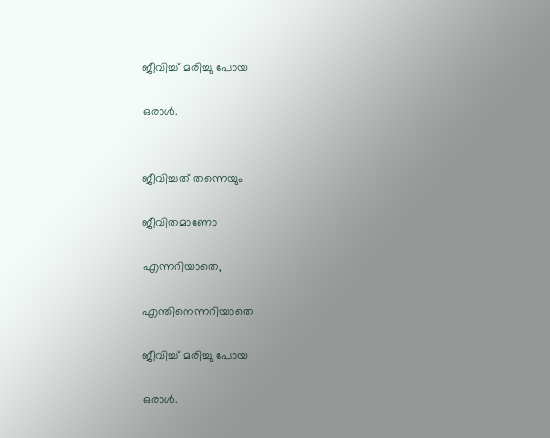ജീവിച്ച് മരിച്ചു പോയ

ഒരാൾ.


ജീവിച്ചത് തന്നെയും

ജീവിതമാണോ

എന്നറിയാതെ,

എന്തിനെന്നറിയാതെ

ജീവിച്ച് മരിച്ചു പോയ

ഒരാൾ.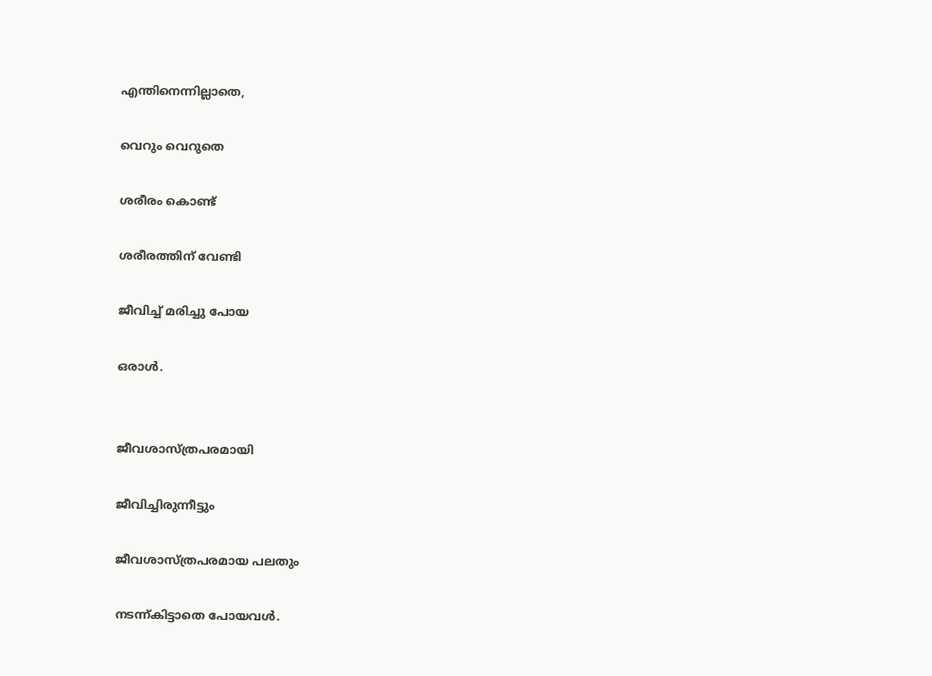എന്തിനെന്നില്ലാതെ,

വെറും വെറുതെ

ശരീരം കൊണ്ട്‌

ശരീരത്തിന് വേണ്ടി

ജീവിച്ച് മരിച്ചു പോയ

ഒരാൾ.


ജീവശാസ്ത്രപരമായി

ജീവിച്ചിരുന്നീട്ടും

ജീവശാസ്ത്രപരമായ പലതും

നടന്ന്കിട്ടാതെ പോയവൾ.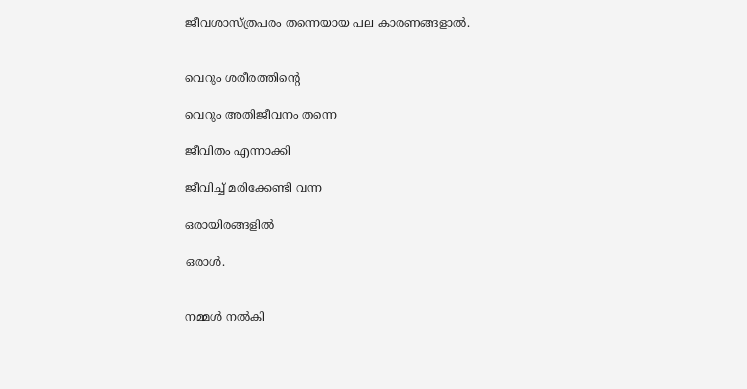ജീവശാസ്ത്രപരം തന്നെയായ പല കാരണങ്ങളാല്‍.


വെറും ശരീരത്തിന്റെ

വെറും അതിജീവനം തന്നെ

ജീവിതം എന്നാക്കി

ജീവിച്ച് മരിക്കേണ്ടി വന്ന

ഒരായിരങ്ങളില്‍

ഒരാൾ.


നമ്മൾ നല്‍കി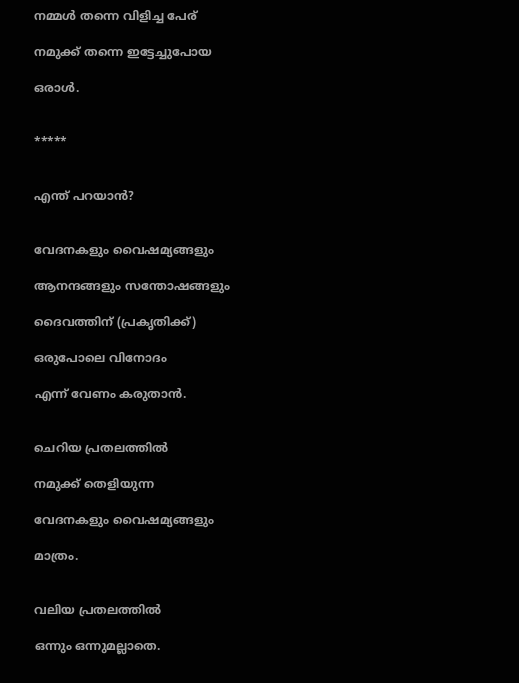നമ്മൾ തന്നെ വിളിച്ച പേര്‌

നമുക്ക് തന്നെ ഇട്ടേച്ചുപോയ

ഒരാൾ.


*****


എന്ത് പറയാൻ?


വേദനകളും വൈഷമ്യങ്ങളും

ആനന്ദങ്ങളും സന്തോഷങ്ങളും

ദൈവത്തിന് (പ്രകൃതിക്ക്)

ഒരുപോലെ വിനോദം

എന്ന് വേണം കരുതാന്‍.


ചെറിയ പ്രതലത്തില്‍

നമുക്ക് തെളിയുന്ന

വേദനകളും വൈഷമ്യങ്ങളും

മാത്രം.


വലിയ പ്രതലത്തില്‍

ഒന്നും ഒന്നുമല്ലാതെ.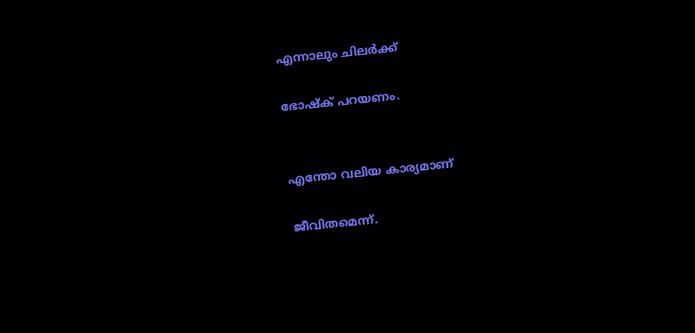എന്നാലും ചിലര്‍ക്ക്

ഭോഷ്ക് പറയണം.


എന്തോ വലിയ കാര്യമാണ്

ജീവിതമെന്ന്.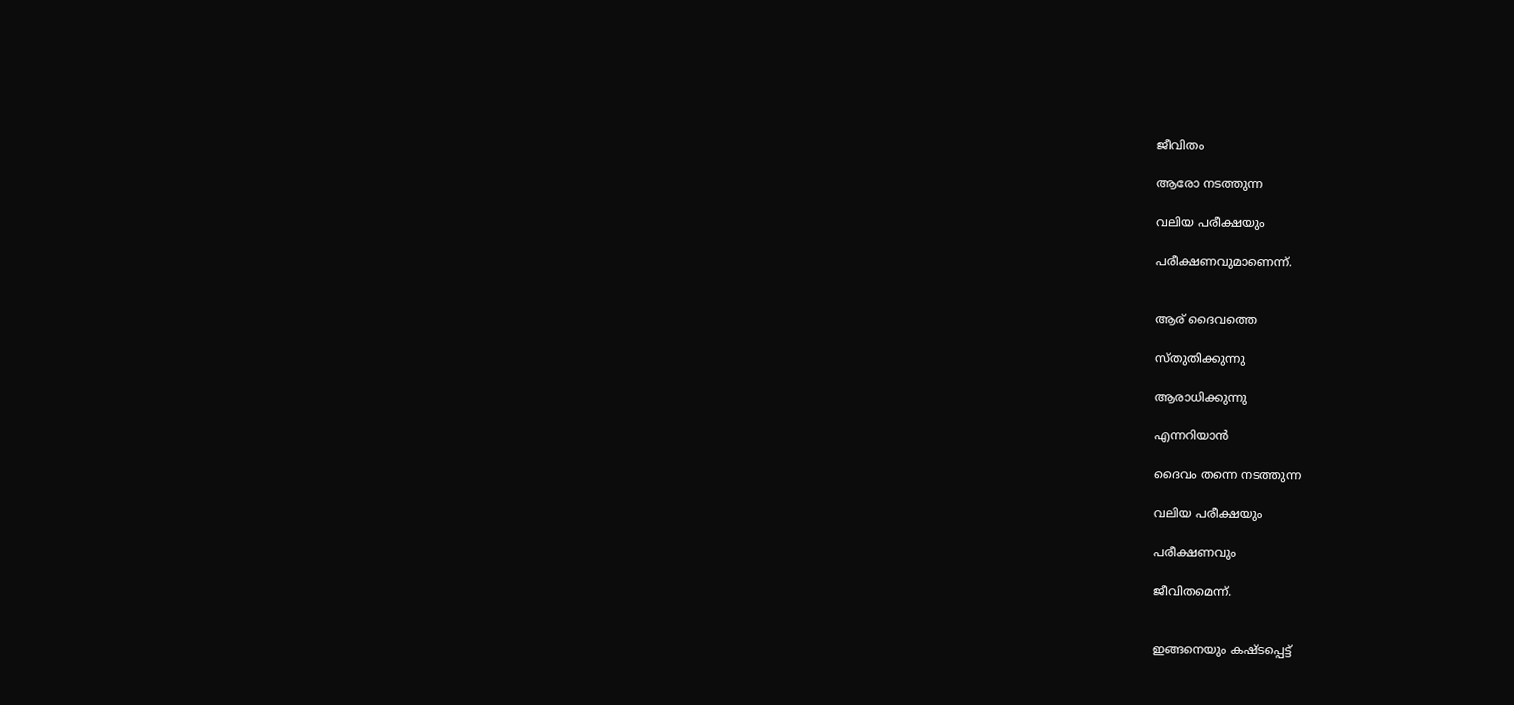ജീവിതം

ആരോ നടത്തുന്ന

വലിയ പരീക്ഷയും

പരീക്ഷണവുമാണെന്ന്.


ആര് ദൈവത്തെ

സ്തുതിക്കുന്നു

ആരാധിക്കുന്നു

എന്നറിയാൻ

ദൈവം തന്നെ നടത്തുന്ന

വലിയ പരീക്ഷയും

പരീക്ഷണവും

ജീവിതമെന്ന്.


ഇങ്ങനെയും കഷ്ടപ്പെട്ട്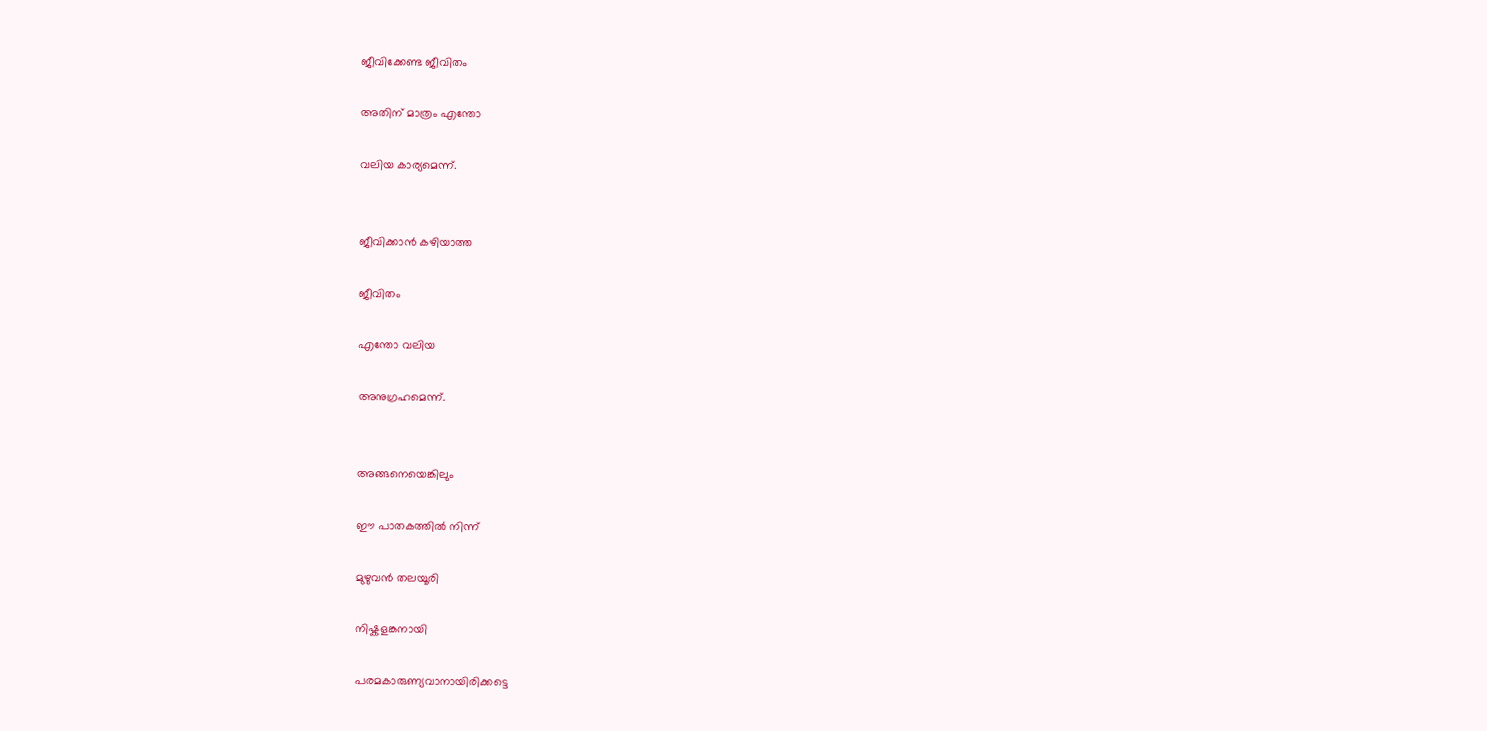ജീവിക്കേണ്ട ജീവിതം

അതിന്‌ മാത്രം എന്തോ

വലിയ കാര്യമെന്ന്.


ജീവിക്കാന്‍ കഴിയാത്ത

ജീവിതം

എന്തോ വലിയ

അനുഗ്രഹമെന്ന്.


അങ്ങനെയെങ്കിലും

ഈ പാതകത്തില്‍ നിന്ന്

മുഴുവന്‍ തലയൂരി

നിഷ്കളങ്കനായി

പരമകാരുണ്യവാനായിരിക്കട്ടെ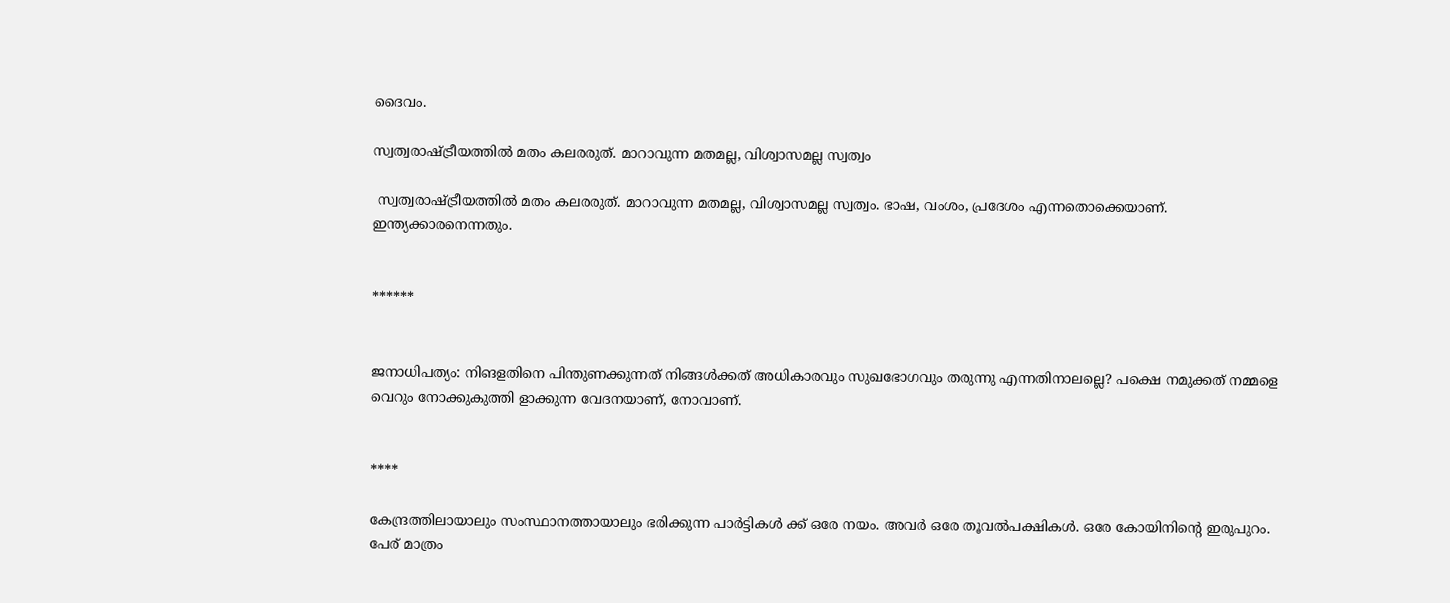ദൈവം.

സ്വത്വരാഷ്ട്രീയത്തില്‍ മതം കലരരുത്. മാറാവുന്ന മതമല്ല, വിശ്വാസമല്ല സ്വത്വം

 സ്വത്വരാഷ്ട്രീയത്തില്‍ മതം കലരരുത്. മാറാവുന്ന മതമല്ല, വിശ്വാസമല്ല സ്വത്വം. ഭാഷ, വംശം, പ്രദേശം എന്നതൊക്കെയാണ്‌. ഇന്ത്യക്കാരനെന്നതും.


******


ജനാധിപത്യം: നിങളതിനെ പിന്തുണക്കുന്നത് നിങ്ങൾക്കത് അധികാരവും സുഖഭോഗവും തരുന്നു എന്നതിനാലല്ലെ? പക്ഷെ നമുക്കത് നമ്മളെ വെറും നോക്കുകുത്തി ളാക്കുന്ന വേദനയാണ്, നോവാണ്.


****

കേന്ദ്രത്തിലായാലും സംസ്ഥാനത്തായാലും ഭരിക്കുന്ന പാർട്ടികൾ ക്ക് ഒരേ നയം. അവർ ഒരേ തൂവൽപക്ഷികൾ. ഒരേ കോയിനിൻ്റെ ഇരുപുറം. പേര് മാത്രം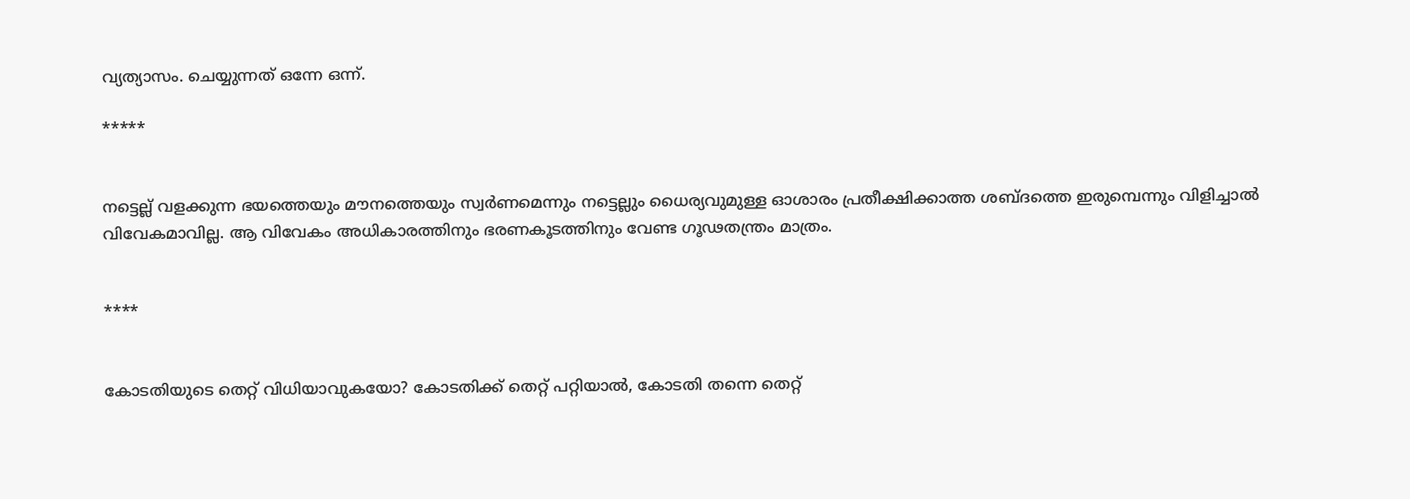വ്യത്യാസം. ചെയ്യുന്നത് ഒന്നേ ഒന്ന്.

*****


നട്ടെല്ല് വളക്കുന്ന ഭയത്തെയും മൗനത്തെയും സ്വർണമെന്നും നട്ടെല്ലും ധൈര്യവുമുള്ള ഓശാരം പ്രതീക്ഷിക്കാത്ത ശബ്ദത്തെ ഇരുമ്പെന്നും വിളിച്ചാൽ വിവേകമാവില്ല. ആ വിവേകം അധികാരത്തിനും ഭരണകൂടത്തിനും വേണ്ട ഗൂഢതന്ത്രം മാത്രം.


****


കോടതിയുടെ തെറ്റ് വിധിയാവുകയോ? കോടതിക്ക് തെറ്റ് പറ്റിയാൽ, കോടതി തന്നെ തെറ്റ്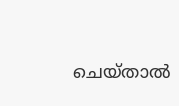ചെയ്താൽ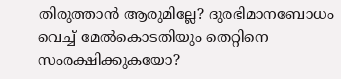തിരുത്താൻ ആരുമില്ലേ? ദുരഭിമാനബോധം വെച്ച് മേൽകൊടതിയും തെറ്റിനെ സംരക്ഷിക്കുകയോ?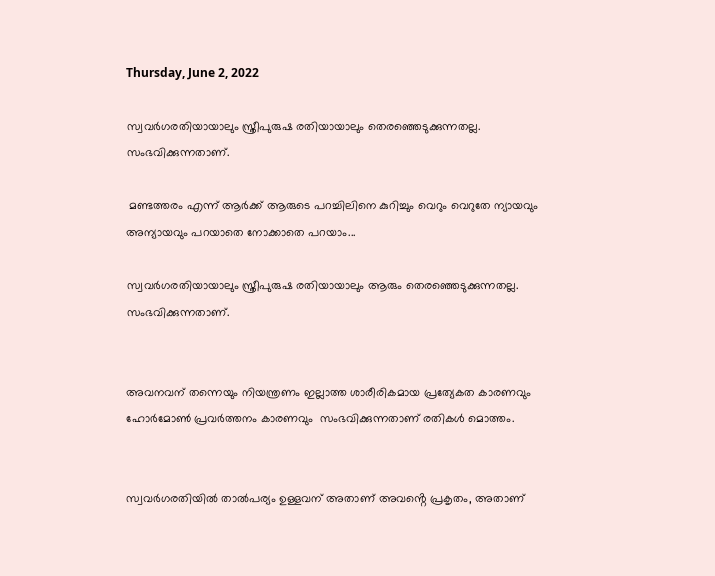Thursday, June 2, 2022

സ്വവർഗരതിയായാലും സ്ത്രീപുരുഷ രതിയായാലും തെരഞ്ഞെടുക്കുന്നതല്ല. സംഭവിക്കുന്നതാണ്.

 മണ്ടത്തരം എന്ന് ആർക്ക് ആരുടെ പറച്ചിലിനെ കുറിച്ചും വെറും വെറുതേ ന്യായവും അന്യായവും പറയാതെ നോക്കാതെ പറയാം...

സ്വവർഗരതിയായാലും സ്ത്രീപുരുഷ രതിയായാലും ആരും തെരഞ്ഞെടുക്കുന്നതല്ല. സംഭവിക്കുന്നതാണ്.


അവനവന് തന്നെയും നിയന്ത്രണം ഇല്ലാത്ത ശാരീരികമായ പ്രത്യേകത കാരണവും ഹോർമോൺ പ്രവർത്തനം കാരണവും  സംഭവിക്കുന്നതാണ് രതികൾ മൊത്തം.


സ്വവർഗരതിയിൽ താൽപര്യം ഉള്ളവന് അതാണ് അവൻ്റെ പ്രകൃതം, അതാണ്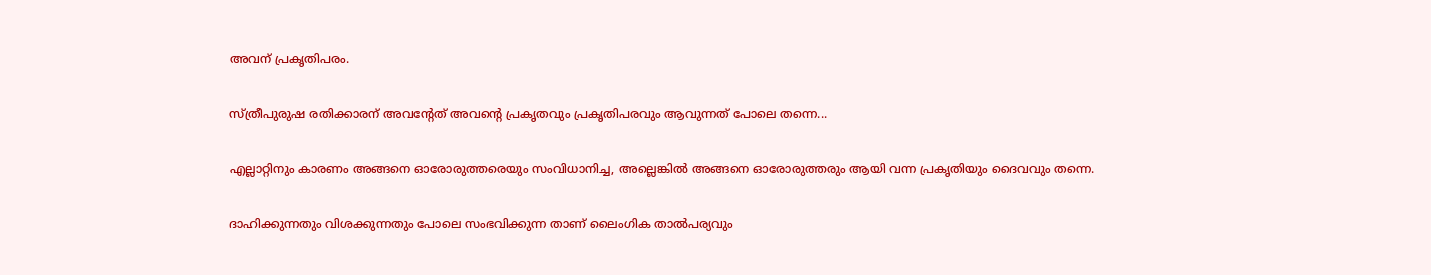അവന് പ്രകൃതിപരം.


സ്ത്രീപുരുഷ രതിക്കാരന് അവൻ്റേത് അവൻ്റെ പ്രകൃതവും പ്രകൃതിപരവും ആവുന്നത് പോലെ തന്നെ...


എല്ലാറ്റിനും കാരണം അങ്ങനെ ഓരോരുത്തരെയും സംവിധാനിച്ച, അല്ലെങ്കിൽ അങ്ങനെ ഓരോരുത്തരും ആയി വന്ന പ്രകൃതിയും ദൈവവും തന്നെ.


ദാഹിക്കുന്നതും വിശക്കുന്നതും പോലെ സംഭവിക്കുന്ന താണ് ലൈംഗിക താൽപര്യവും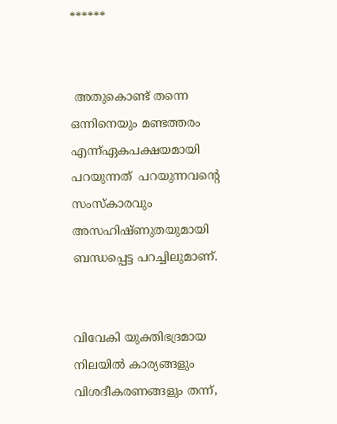******


 അതുകൊണ്ട് തന്നെ ഒന്നിനെയും മണ്ടത്തരം എന്ന്ഏകപക്ഷയമായി പറയുന്നത്  പറയുന്നവൻ്റെ സംസ്കാരവും അസഹിഷ്ണുതയുമായി ബന്ധപ്പെട്ട പറച്ചിലുമാണ്.


വിവേകി യുക്തിഭദ്രമായ നിലയിൽ കാര്യങ്ങളും വിശദീകരണങ്ങളും തന്ന്,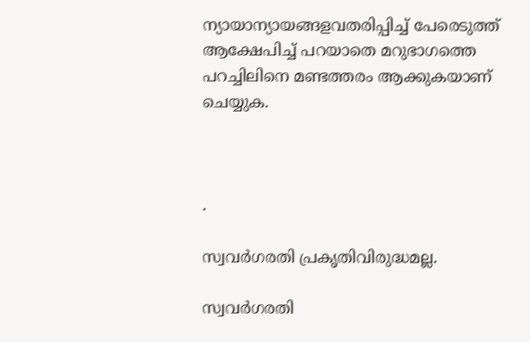ന്യായാന്യായങ്ങളവതരിപ്പിച്ച് പേരെടുത്ത് ആക്ഷേപിച്ച് പറയാതെ മറുഭാഗത്തെ പറച്ചിലിനെ മണ്ടത്തരം ആക്കുകയാണ് ചെയ്യുക.



.

സ്വവർഗരതി പ്രകൃതിവിരുദ്ധമല്ല.

സ്വവർഗരതി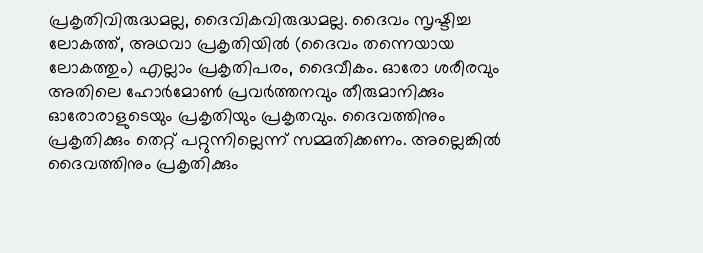പ്രകൃതിവിരുദ്ധമല്ല, ദൈവികവിരുദ്ധമല്ല. ദൈവം സൃഷ്ടിച്ച ലോകത്ത്, അഥവാ പ്രകൃതിയിൽ (ദൈവം തന്നെയായ ലോകത്തും) എല്ലാം പ്രകൃതിപരം, ദൈവീകം. ഓരോ ശരീരവും അതിലെ ഹോർമോൺ പ്രവർത്തനവും തീരുമാനിക്കും ഓരോരാളുടെയും പ്രകൃതിയും പ്രകൃതവും. ദൈവത്തിനും പ്രകൃതിക്കും തെറ്റ് പറ്റുന്നില്ലെന്ന് സമ്മതിക്കണം. അല്ലെങ്കിൽ ദൈവത്തിനും പ്രകൃതിക്കും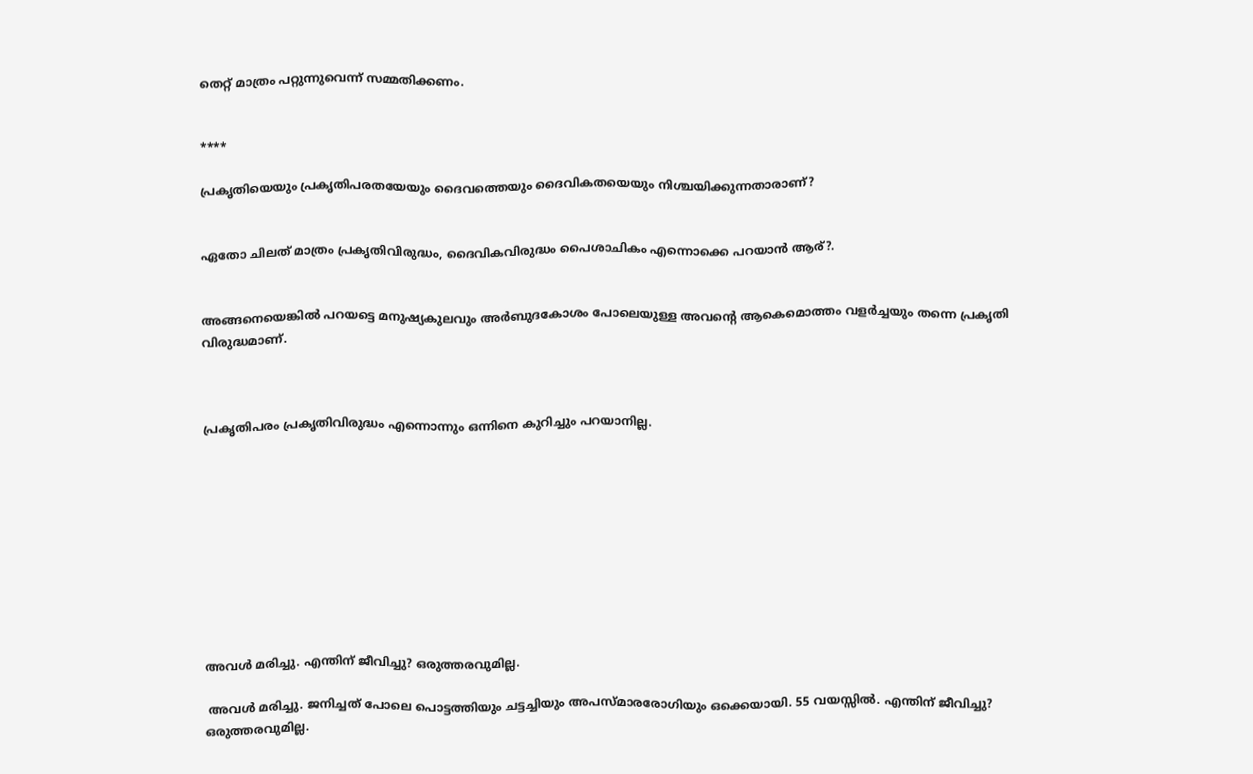തെറ്റ് മാത്രം പറ്റുന്നുവെന്ന് സമ്മതിക്കണം.


****

പ്രകൃതിയെയും പ്രകൃതിപരതയേയും ദൈവത്തെയും ദൈവികതയെയും നിശ്ചയിക്കുന്നതാരാണ്?


ഏതോ ചിലത് മാത്രം പ്രകൃതിവിരുദ്ധം, ദൈവികവിരുദ്ധം പൈശാചികം എന്നൊക്കെ പറയാൻ ആര്?.


അങ്ങനെയെങ്കിൽ പറയട്ടെ മനുഷ്യകുലവും അർബുദകോശം പോലെയുള്ള അവൻ്റെ ആകെമൊത്തം വളർച്ചയും തന്നെ പ്രകൃതി വിരുദ്ധമാണ്.



പ്രകൃതിപരം പ്രകൃതിവിരുദ്ധം എന്നൊന്നും ഒന്നിനെ കുറിച്ചും പറയാനില്ല.










അവൾ മരിച്ചു. എന്തിന്‌ ജീവിച്ചു? ഒരുത്തരവുമില്ല.

 അവൾ മരിച്ചു. ജനിച്ചത് പോലെ പൊട്ടത്തിയും ചട്ടച്ചിയും അപസ്മാരരോഗിയും ഒക്കെയായി. 55 വയസ്സില്‍. എന്തിന്‌ ജീവിച്ചു? ഒരുത്തരവുമില്ല.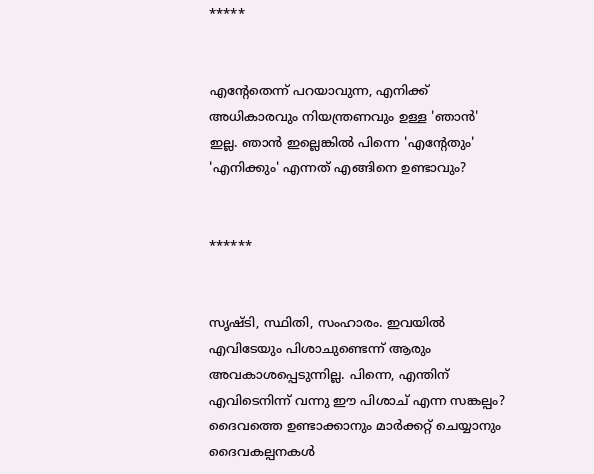*****


എൻ്റേതെന്ന് പറയാവുന്ന, എനിക്ക് അധികാരവും നിയന്ത്രണവും ഉള്ള 'ഞാൻ' ഇല്ല. ഞാൻ ഇല്ലെങ്കിൽ പിന്നെ 'എൻ്റേതും' 'എനിക്കും' എന്നത് എങ്ങിനെ ഉണ്ടാവും?


******


സൃഷ്ടി, സ്ഥിതി, സംഹാരം. ഇവയില്‍ എവിടേയും പിശാചുണ്ടെന്ന് ആരും അവകാശപ്പെടുന്നില്ല. പിന്നെ, എന്തിന്‌ എവിടെനിന്ന് വന്നു ഈ പിശാച് എന്ന സങ്കല്പം? ദൈവത്തെ ഉണ്ടാക്കാനും മാർക്കറ്റ് ചെയ്യാനും ദൈവകല്പനകൾ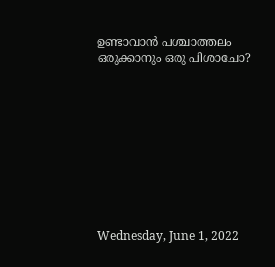ഉണ്ടാവാൻ പശ്ചാത്തലം ഒരുക്കാനും ഒരു പിശാചോ?










Wednesday, June 1, 2022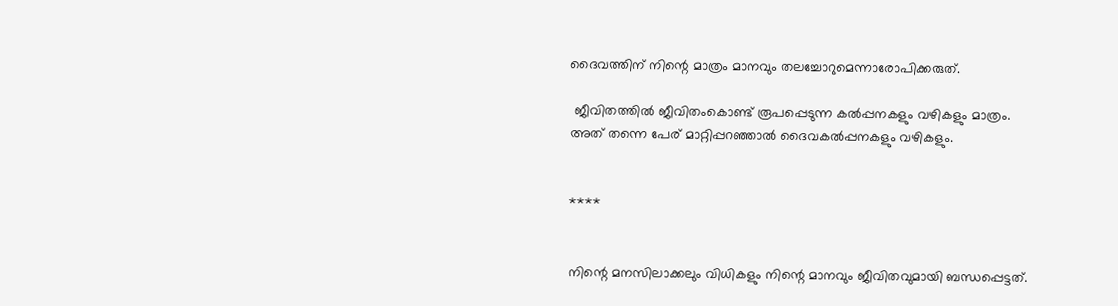ദൈവത്തിന് നിന്റെ മാത്രം മാനവും തലച്ചോറുമെന്നാരോപിക്കരുത്.

 ജീവിതത്തിൽ ജീവിതംകൊണ്ട്‌ രൂപപ്പെടുന്ന കല്‍പ്പനകളും വഴികളും മാത്രം. അത് തന്നെ പേര് മാറ്റിപ്പറഞ്ഞാല്‍ ദൈവകല്‍പ്പനകളും വഴികളും.


****


നിന്റെ മനസിലാക്കലും വിധികളും നിന്റെ മാനവും ജീവിതവുമായി ബന്ധപ്പെട്ടത്.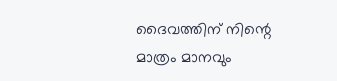ദൈവത്തിന് നിന്റെ മാത്രം മാനവും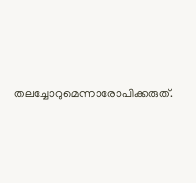തലച്ചോറുമെന്നാരോപിക്കരുത്.